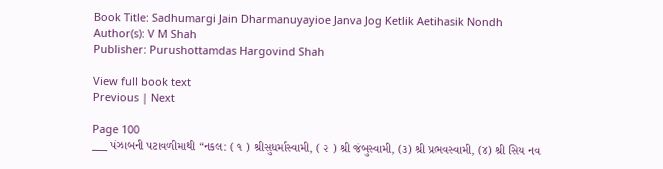Book Title: Sadhumargi Jain Dharmanuyayioe Janva Jog Ketlik Aetihasik Nondh
Author(s): V M Shah
Publisher: Purushottamdas Hargovind Shah

View full book text
Previous | Next

Page 100
___ પંઝાબની પટાવળીમાથી “નકલ: ( ૧ ) શ્રીસુધર્માસ્વામી, ( ૨ ) શ્રી જંબુસ્વામી, (૩) શ્રી પ્રભવસ્વામી, (૪) શ્રી સિય નવ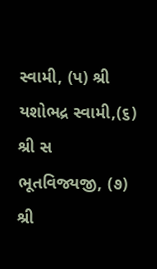સ્વામી, (પ) શ્રી યશોભદ્ર સ્વામી,(૬) શ્રી સ ભૂતવિજ્યજી, (૭) શ્રી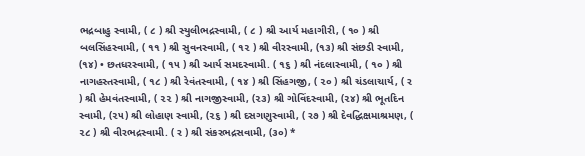ભદ્રબાહુ સ્વામી, ( ૮ ) શ્રી સ્યુલીભદ્રસ્વામી, ( ૮ ) શ્રી આર્ય મહાગીરી, ( ૧૦ ) શ્રી બલસિંહસ્વામી, ( ૧૧ ) શ્રી સુવનસ્વામી, ( ૧૨ ) શ્રી વીરસ્વામી, (૧૩) શ્રી સંછડી સ્વામી, (૧૪) • છતધરસ્વામી, ( ૧૫ ) શ્રી આર્ય સમદસ્વામી. ( ૧૬ ) શ્રી નંદલાસ્વામી, ( ૧૦ ) શ્રી નાગહસ્તસ્વામી, ( ૧૮ ) શ્રી રેવંતસ્વામી, ( ૧૪ ) શ્રી સિંહગજી, ( ૨૦ ) શ્રી ચંડલાચાર્ય, ( ર ) શ્રી હેમવંતસ્વામી, ( ૨૨ ) શ્રી નાગજીસ્વામી, (૨૩) શ્રી ગોવિંદસ્વામી, (૨૪) શ્રી ભૂતદિન સ્વામી, (૨૫) શ્રી લોહાણ સ્વામી, (૨૬ ) શ્રી દસગણુસ્વામી, ( ર૭ ) શ્રી દેવદ્ધિક્ષમાશ્રમણ, ( ૨૮ ) શ્રી વીરભદ્રસ્વામી. ( ર ) શ્રી સંકરભદ્રસવામી, (૩૦) *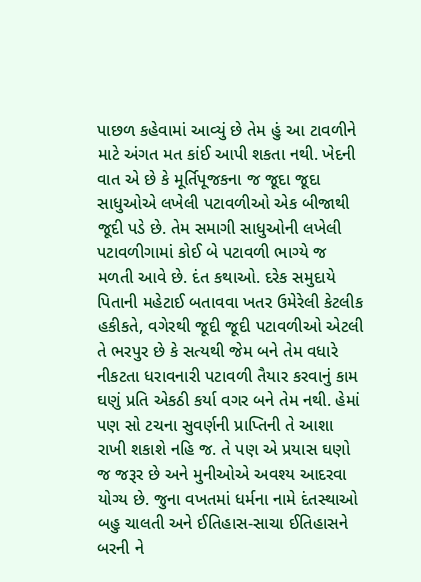પાછળ કહેવામાં આવ્યું છે તેમ હું આ ટાવળીને માટે અંગત મત કાંઈ આપી શકતા નથી. ખેદની વાત એ છે કે મૂર્તિપૂજકના જ જૂદા જૂદા સાધુઓએ લખેલી પટાવળીઓ એક બીજાથી જૂદી પડે છે. તેમ સમાગી સાધુઓની લખેલી પટાવળીગામાં કોઈ બે પટાવળી ભાગ્યે જ મળતી આવે છે. દંત કથાઓ. દરેક સમુદાયે પિતાની મહેટાઈ બતાવવા ખતર ઉમેરેલી કેટલીક હકીકતે, વગેરથી જૂદી જૂદી પટાવળીઓ એટલી તે ભરપુર છે કે સત્યથી જેમ બને તેમ વધારે નીકટતા ધરાવનારી પટાવળી તૈયાર કરવાનું કામ ઘણું પ્રતિ એકઠી કર્યા વગર બને તેમ નથી. હેમાં પણ સો ટચના સુવર્ણની પ્રાપ્તિની તે આશા રાખી શકાશે નહિ જ. તે પણ એ પ્રયાસ ઘણો જ જરૂર છે અને મુનીઓએ અવશ્ય આદરવા યોગ્ય છે. જુના વખતમાં ધર્મના નામે દંતસ્થાઓ બહુ ચાલતી અને ઈતિહાસ-સાચા ઈતિહાસને બરની ને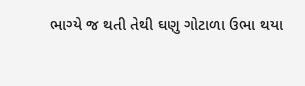ભાગ્યે જ થતી તેથી ઘણુ ગોટાળા ઉભા થયા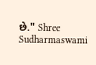છે." Shree Sudharmaswami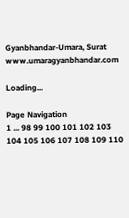Gyanbhandar-Umara, Surat www.umaragyanbhandar.com

Loading...

Page Navigation
1 ... 98 99 100 101 102 103 104 105 106 107 108 109 110